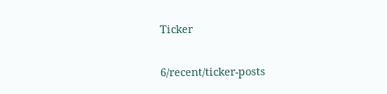Ticker

6/recent/ticker-posts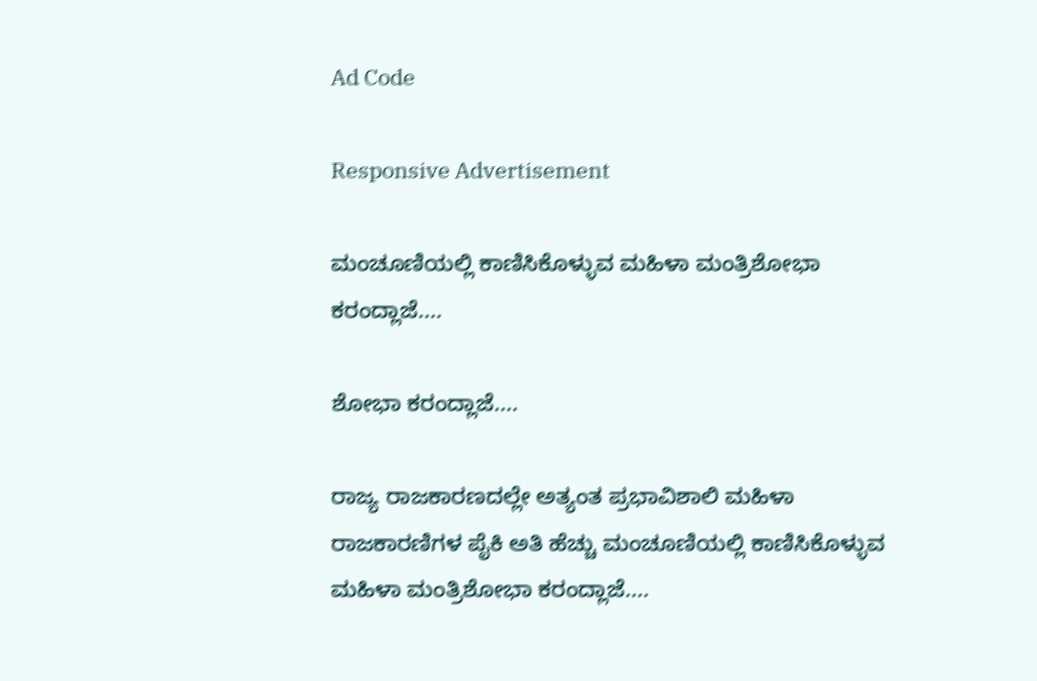Ad Code

Responsive Advertisement

ಮಂಚೂಣಿಯಲ್ಲಿ ಕಾಣಿಸಿಕೊಳ್ಳುವ ಮಹಿಳಾ ಮಂತ್ರಿಶೋಭಾ ಕರಂದ್ಲಾಜೆ....

ಶೋಭಾ ಕರಂದ್ಲಾಜೆ....

ರಾಜ್ಯ ರಾಜಕಾರಣದಲ್ಲೇ ಅತ್ಯಂತ ಪ್ರಭಾವಿಶಾಲಿ ಮಹಿಳಾ ರಾಜಕಾರಣಿಗಳ ಪೈಕಿ ಅತಿ ಹೆಚ್ಚು ಮಂಚೂಣಿಯಲ್ಲಿ ಕಾಣಿಸಿಕೊಳ್ಳುವ ಮಹಿಳಾ ಮಂತ್ರಿಶೋಭಾ ಕರಂದ್ಲಾಜೆ....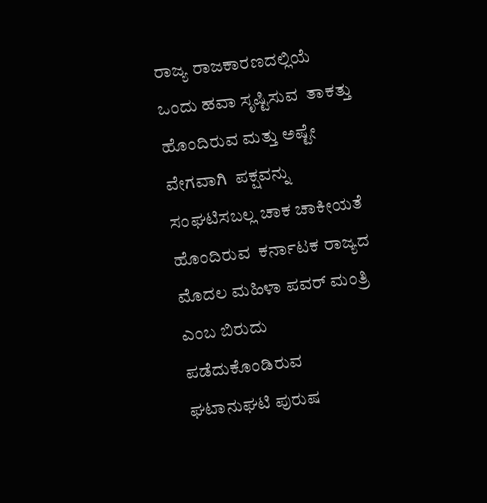ರಾಜ್ಯ ರಾಜಕಾರಣದಲ್ಲಿಯೆ  ಒಂದು ಹವಾ ಸೃಷ್ಟಿಸುವ  ತಾಕತ್ತು ಹೊಂದಿರುವ ಮತ್ತು ಅಷ್ಟೇ ವೇಗವಾಗಿ  ಪಕ್ಷವನ್ನು ಸಂಘಟಿಸಬಲ್ಲ ಚಾಕ ಚಾಕೀಯತೆ ಹೊಂದಿರುವ  ಕರ್ನಾಟಕ ರಾಜ್ಯದ ಮೊದಲ ಮಹಿಳಾ ಪವರ್ ಮಂತ್ರಿ ಎಂಬ ಬಿರುದು ಪಡೆದುಕೊಂಡಿರುವ ಘಟಾನುಘಟಿ ಪುರುಷ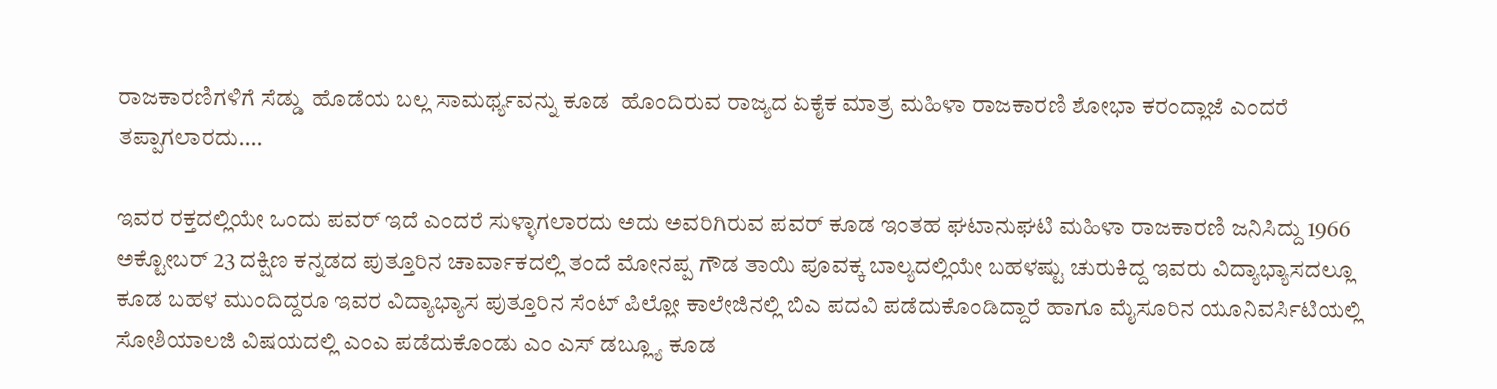ರಾಜಕಾರಣಿಗಳಿಗೆ ಸೆಡ್ಡು  ಹೊಡೆಯ ಬಲ್ಲ ಸಾಮರ್ಥ್ಯವನ್ನು ಕೂಡ  ಹೊಂದಿರುವ ರಾಜ್ಯದ ಏಕೈಕ ಮಾತ್ರ ಮಹಿಳಾ ರಾಜಕಾರಣಿ ಶೋಭಾ ಕರಂದ್ಲಾಜೆ ಎಂದರೆ ತಪ್ಪಾಗಲಾರದು....

ಇವರ ರಕ್ತದಲ್ಲಿಯೇ ಒಂದು ಪವರ್ ಇದೆ ಎಂದರೆ ಸುಳ್ಳಾಗಲಾರದು ಅದು ಅವರಿಗಿರುವ ಪವರ್ ಕೂಡ ಇಂತಹ ಘಟಾನುಘಟಿ ಮಹಿಳಾ ರಾಜಕಾರಣಿ ಜನಿಸಿದ್ದು 1966 ಅಕ್ಟೋಬರ್ 23 ದಕ್ಷಿಣ ಕನ್ನಡದ ಪುತ್ತೂರಿನ ಚಾರ್ವಾಕದಲ್ಲಿ ತಂದೆ ಮೋನಪ್ಪ ಗೌಡ ತಾಯಿ ಪೂವಕ್ಕ ಬಾಲ್ಯದಲ್ಲಿಯೇ ಬಹಳಷ್ಟು ಚುರುಕಿದ್ದ ಇವರು ವಿದ್ಯಾಭ್ಯಾಸದಲ್ಲೂ ಕೂಡ ಬಹಳ ಮುಂದಿದ್ದರೂ ಇವರ ವಿದ್ಯಾಭ್ಯಾಸ ಪುತ್ತೂರಿನ ಸೆಂಟ್ ಪಿಲ್ಲೋ ಕಾಲೇಜಿನಲ್ಲಿ ಬಿಎ ಪದವಿ ಪಡೆದುಕೊಂಡಿದ್ದಾರೆ ಹಾಗೂ ಮೈಸೂರಿನ ಯೂನಿವರ್ಸಿಟಿಯಲ್ಲಿ ಸೋಶಿಯಾಲಜಿ ವಿಷಯದಲ್ಲಿ ಎಂಎ ಪಡೆದುಕೊಂಡು ಎಂ ಎಸ್ ಡಬ್ಲ್ಯೂ ಕೂಡ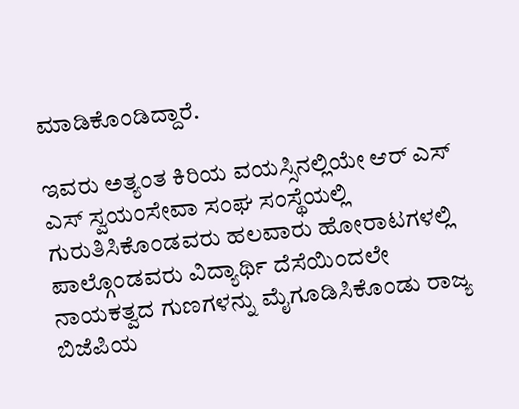ಮಾಡಿಕೊಂಡಿದ್ದಾರೆ.

ಇವರು ಅತ್ಯಂತ ಕಿರಿಯ ವಯಸ್ಸಿನಲ್ಲಿಯೇ ಆರ್ ಎಸ್ ಎಸ್ ಸ್ವಯಂಸೇವಾ ಸಂಘ ಸಂಸ್ಥೆಯಲ್ಲಿ ಗುರುತಿಸಿಕೊಂಡವರು ಹಲವಾರು ಹೋರಾಟಗಳಲ್ಲಿ ಪಾಲ್ಗೊಂಡವರು ವಿದ್ಯಾರ್ಥಿ ದೆಸೆಯಿಂದಲೇ ನಾಯಕತ್ವದ ಗುಣಗಳನ್ನು ಮೈಗೂಡಿಸಿಕೊಂಡು ರಾಜ್ಯ ಬಿಜೆಪಿಯ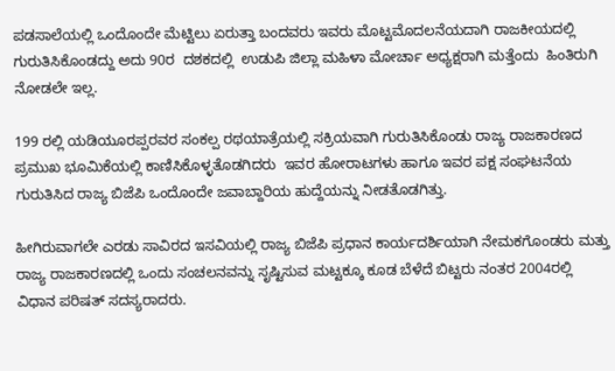ಪಡಸಾಲೆಯಲ್ಲಿ ಒಂದೊಂದೇ ಮೆಟ್ಟಿಲು ಏರುತ್ತಾ ಬಂದವರು ಇವರು ಮೊಟ್ಟಮೊದಲನೆಯದಾಗಿ ರಾಜಕೀಯದಲ್ಲಿ ಗುರುತಿಸಿಕೊಂಡದ್ದು ಅದು 90ರ  ದಶಕದಲ್ಲಿ  ಉಡುಪಿ ಜಿಲ್ಲಾ ಮಹಿಳಾ ಮೋರ್ಚಾ ಅಧ್ಯಕ್ಷರಾಗಿ ಮತ್ತೆಂದು  ಹಿಂತಿರುಗಿ ನೋಡಲೇ ಇಲ್ಲ.

199 ರಲ್ಲಿ ಯಡಿಯೂರಪ್ಪರವರ ಸಂಕಲ್ಪ ರಥಯಾತ್ರೆಯಲ್ಲಿ ಸಕ್ರಿಯವಾಗಿ ಗುರುತಿಸಿಕೊಂಡು ರಾಜ್ಯ ರಾಜಕಾರಣದ ಪ್ರಮುಖ ಭೂಮಿಕೆಯಲ್ಲಿ ಕಾಣಿಸಿಕೊಳ್ಳತೊಡಗಿದರು  ಇವರ ಹೋರಾಟಗಳು ಹಾಗೂ ಇವರ ಪಕ್ಷ ಸಂಘಟನೆಯ ಗುರುತಿಸಿದ ರಾಜ್ಯ ಬಿಜೆಪಿ ಒಂದೊಂದೇ ಜವಾಬ್ದಾರಿಯ ಹುದ್ದೆಯನ್ನು ನೀಡತೊಡಗಿತ್ತು.

ಹೀಗಿರುವಾಗಲೇ ಎರಡು ಸಾವಿರದ ಇಸವಿಯಲ್ಲಿ ರಾಜ್ಯ ಬಿಜೆಪಿ ಪ್ರಧಾನ ಕಾರ್ಯದರ್ಶಿಯಾಗಿ ನೇಮಕಗೊಂಡರು ಮತ್ತು ರಾಜ್ಯ ರಾಜಕಾರಣದಲ್ಲಿ ಒಂದು ಸಂಚಲನವನ್ನು ಸೃಷ್ಟಿಸುವ ಮಟ್ಟಕ್ಕೂ ಕೂಡ ಬೆಳೆದೆ ಬಿಟ್ಟರು ನಂತರ 2004ರಲ್ಲಿ  ವಿಧಾನ ಪರಿಷತ್ ಸದಸ್ಯರಾದರು.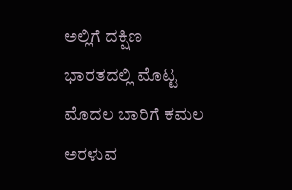ಅಲ್ಲಿಗೆ ದಕ್ಷಿಣ ಭಾರತದಲ್ಲಿ ಮೊಟ್ಟ ಮೊದಲ ಬಾರಿಗೆ ಕಮಲ ಅರಳುವ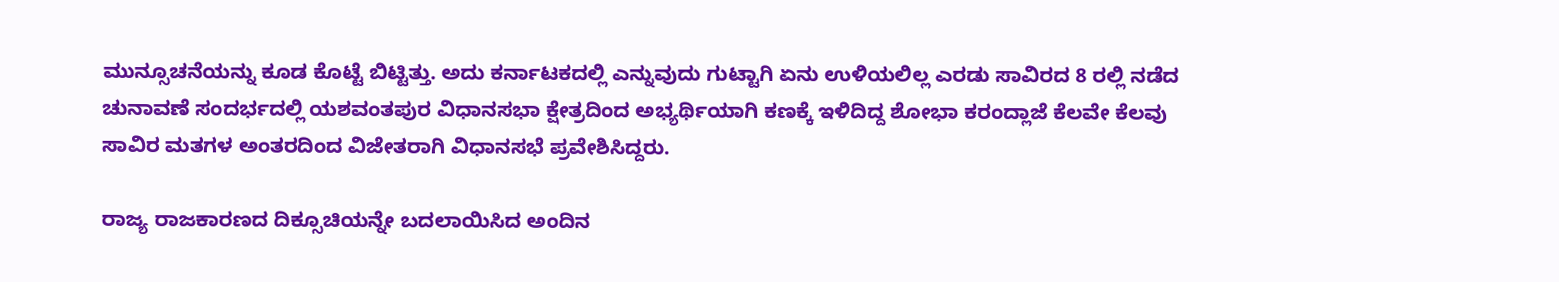ಮುನ್ಸೂಚನೆಯನ್ನು ಕೂಡ ಕೊಟ್ಟೆ ಬಿಟ್ಟಿತ್ತು. ಅದು ಕರ್ನಾಟಕದಲ್ಲಿ ಎನ್ನುವುದು ಗುಟ್ಟಾಗಿ ಏನು ಉಳಿಯಲಿಲ್ಲ ಎರಡು ಸಾವಿರದ 8 ರಲ್ಲಿ ನಡೆದ ಚುನಾವಣೆ ಸಂದರ್ಭದಲ್ಲಿ ಯಶವಂತಪುರ ವಿಧಾನಸಭಾ ಕ್ಷೇತ್ರದಿಂದ ಅಭ್ಯರ್ಥಿಯಾಗಿ ಕಣಕ್ಕೆ ಇಳಿದಿದ್ದ ಶೋಭಾ ಕರಂದ್ಲಾಜೆ ಕೆಲವೇ ಕೆಲವು ಸಾವಿರ ಮತಗಳ ಅಂತರದಿಂದ ವಿಜೇತರಾಗಿ ವಿಧಾನಸಭೆ ಪ್ರವೇಶಿಸಿದ್ದರು.

ರಾಜ್ಯ ರಾಜಕಾರಣದ ದಿಕ್ಸೂಚಿಯನ್ನೇ ಬದಲಾಯಿಸಿದ ಅಂದಿನ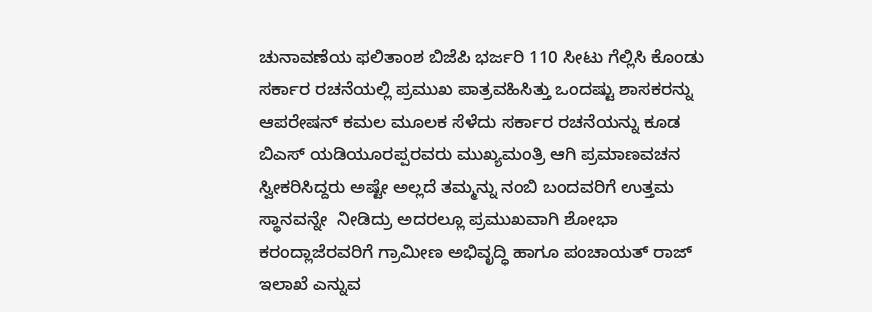ಚುನಾವಣೆಯ ಫಲಿತಾಂಶ ಬಿಜೆಪಿ ಭರ್ಜರಿ 110 ಸೀಟು ಗೆಲ್ಲಿಸಿ ಕೊಂಡು ಸರ್ಕಾರ ರಚನೆಯಲ್ಲಿ ಪ್ರಮುಖ ಪಾತ್ರವಹಿಸಿತ್ತು ಒಂದಷ್ಟು ಶಾಸಕರನ್ನು ಆಪರೇಷನ್ ಕಮಲ ಮೂಲಕ ಸೆಳೆದು ಸರ್ಕಾರ ರಚನೆಯನ್ನು ಕೂಡ ಬಿಎಸ್ ಯಡಿಯೂರಪ್ಪರವರು ಮುಖ್ಯಮಂತ್ರಿ ಆಗಿ ಪ್ರಮಾಣವಚನ ಸ್ವೀಕರಿಸಿದ್ದರು ಅಷ್ಟೇ ಅಲ್ಲದೆ ತಮ್ಮನ್ನು ನಂಬಿ ಬಂದವರಿಗೆ ಉತ್ತಮ ಸ್ಥಾನವನ್ನೇ  ನೀಡಿದ್ರು ಅದರಲ್ಲೂ ಪ್ರಮುಖವಾಗಿ ಶೋಭಾ ಕರಂದ್ಲಾಜೆರವರಿಗೆ ಗ್ರಾಮೀಣ ಅಭಿವೃದ್ಧಿ ಹಾಗೂ ಪಂಚಾಯತ್ ರಾಜ್ ಇಲಾಖೆ ಎನ್ನುವ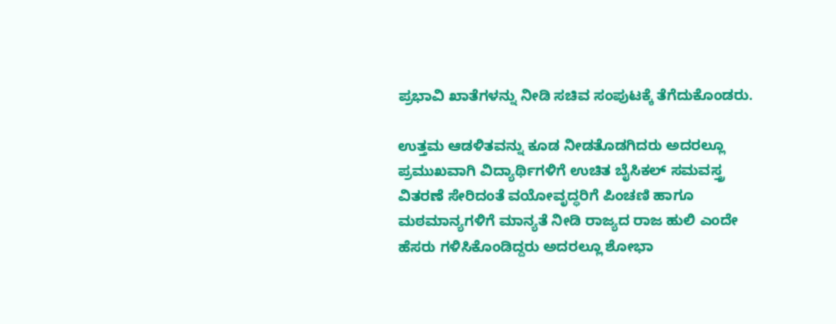ಪ್ರಭಾವಿ ಖಾತೆಗಳನ್ನು ನೀಡಿ ಸಚಿವ ಸಂಪುಟಕ್ಕೆ ತೆಗೆದುಕೊಂಡರು.

ಉತ್ತಮ ಆಡಳಿತವನ್ನು ಕೂಡ ನೀಡತೊಡಗಿದರು ಅದರಲ್ಲೂ ಪ್ರಮುಖವಾಗಿ ವಿದ್ಯಾರ್ಥಿಗಳಿಗೆ ಉಚಿತ ಬೈಸಿಕಲ್ ಸಮವಸ್ತ್ರ ವಿತರಣೆ ಸೇರಿದಂತೆ ವಯೋವೃದ್ಧರಿಗೆ ಪಿಂಚಣಿ ಹಾಗೂ ಮಠಮಾನ್ಯಗಳಿಗೆ ಮಾನ್ಯತೆ ನೀಡಿ ರಾಜ್ಯದ ರಾಜ ಹುಲಿ ಎಂದೇ ಹೆಸರು ಗಳಿಸಿಕೊಂಡಿದ್ದರು ಅದರಲ್ಲೂ ಶೋಭಾ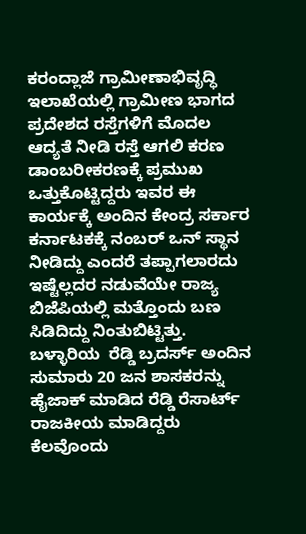ಕರಂದ್ಲಾಜೆ ಗ್ರಾಮೀಣಾಭಿವೃದ್ಧಿ ಇಲಾಖೆಯಲ್ಲಿ ಗ್ರಾಮೀಣ ಭಾಗದ ಪ್ರದೇಶದ ರಸ್ತೆಗಳಿಗೆ ಮೊದಲ ಆದ್ಯತೆ ನೀಡಿ ರಸ್ತೆ ಆಗಲಿ ಕರಣ ಡಾಂಬರೀಕರಣಕ್ಕೆ ಪ್ರಮುಖ ಒತ್ತುಕೊಟ್ಟಿದ್ದರು ಇವರ ಈ ಕಾರ್ಯಕ್ಕೆ ಅಂದಿನ ಕೇಂದ್ರ ಸರ್ಕಾರ ಕರ್ನಾಟಕಕ್ಕೆ ನಂಬರ್ ಒನ್ ಸ್ಥಾನ ನೀಡಿದ್ದು ಎಂದರೆ ತಪ್ಪಾಗಲಾರದು ಇಷ್ಟೆಲ್ಲದರ ನಡುವೆಯೇ ರಾಜ್ಯ ಬಿಜೆಪಿಯಲ್ಲಿ ಮತ್ತೊಂದು ಬಣ ಸಿಡಿದಿದ್ದು ನಿಂತುಬಿಟ್ಟಿತ್ತು.  ಬಳ್ಳಾರಿಯ  ರೆಡ್ಡಿ ಬ್ರದರ್ಸ್ ಅಂದಿನ ಸುಮಾರು 20 ಜನ ಶಾಸಕರನ್ನು ಹೈಜಾಕ್ ಮಾಡಿದ ರೆಡ್ಡಿ ರೆಸಾರ್ಟ್ ರಾಜಕೀಯ ಮಾಡಿದ್ದರು ಕೆಲವೊಂದು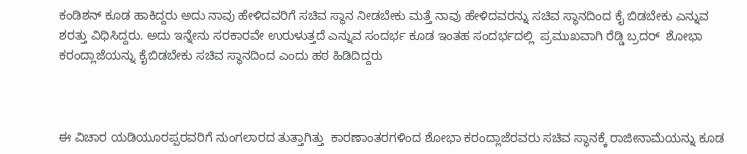ಕಂಡಿಶನ್ ಕೂಡ ಹಾಕಿದ್ದರು ಅದು ನಾವು ಹೇಳಿದವರಿಗೆ ಸಚಿವ ಸ್ಥಾನ ನೀಡಬೇಕು ಮತ್ತೆ ನಾವು ಹೇಳಿದವರನ್ನು ಸಚಿವ ಸ್ಥಾನದಿಂದ ಕೈ ಬಿಡಬೇಕು ಎನ್ನುವ ಶರತ್ತು ವಿಧಿಸಿದ್ದರು. ಅದು ಇನ್ನೇನು ಸರಕಾರವೇ ಉರುಳುತ್ತದೆ ಎನ್ನುವ ಸಂದರ್ಭ ಕೂಡ ಇಂತಹ ಸಂದರ್ಭದಲ್ಲಿ  ಪ್ರಮುಖವಾಗಿ ರೆಡ್ಡಿ ಬ್ರದರ್  ಶೋಭಾ ಕರಂದ್ಲಾಜೆಯನ್ನು ಕೈಬಿಡಬೇಕು ಸಚಿವ ಸ್ಥಾನದಿಂದ ಎಂದು ಹಠ ಹಿಡಿದಿದ್ದರು



ಈ ವಿಚಾರ ಯಡಿಯೂರಪ್ಪರವರಿಗೆ ನುಂಗಲಾರದ ತುತ್ತಾಗಿತ್ತು  ಕಾರಣಾಂತರಗಳಿಂದ ಶೋಭಾ ಕರಂದ್ಲಾಜೆರವರು ಸಚಿವ ಸ್ಥಾನಕ್ಕೆ ರಾಜೀನಾಮೆಯನ್ನು ಕೂಡ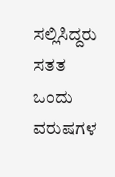ಸಲ್ಲಿಸಿದ್ದರು ಸತತ ಒಂದು ವರುಷಗಳ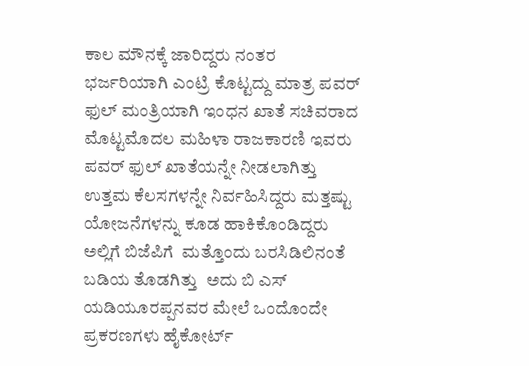ಕಾಲ ಮೌನಕ್ಕೆ ಜಾರಿದ್ದರು ನಂತರ ಭರ್ಜರಿಯಾಗಿ ಎಂಟ್ರಿ ಕೊಟ್ಟದ್ದು ಮಾತ್ರ ಪವರ್ ಫುಲ್ ಮಂತ್ರಿಯಾಗಿ ಇಂಧನ ಖಾತೆ ಸಚಿವರಾದ ಮೊಟ್ಟಮೊದಲ ಮಹಿಳಾ ರಾಜಕಾರಣಿ ಇವರು ಪವರ್ ಫುಲ್ ಖಾತೆಯನ್ನೇ ನೀಡಲಾಗಿತ್ತು ಉತ್ತಮ ಕೆಲಸಗಳನ್ನೇ ನಿರ್ವಹಿಸಿದ್ದರು ಮತ್ತಷ್ಟು ಯೋಜನೆಗಳನ್ನು ಕೂಡ ಹಾಕಿಕೊಂಡಿದ್ದರು ಅಲ್ಲಿಗೆ ಬಿಜೆಪಿಗೆ  ಮತ್ತೊಂದು ಬರಸಿಡಿಲಿನಂತೆ ಬಡಿಯ ತೊಡಗಿತ್ತು  ಅದು ಬಿ ಎಸ್  ಯಡಿಯೂರಪ್ಪನವರ ಮೇಲೆ ಒಂದೊಂದೇ ಪ್ರಕರಣಗಳು ಹೈಕೋರ್ಟ್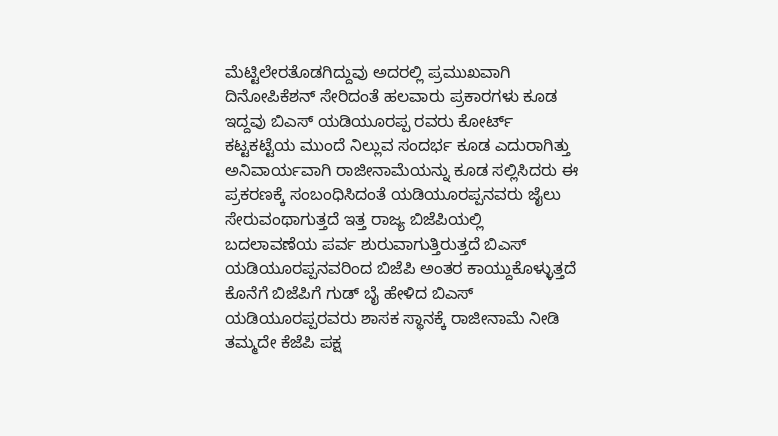ಮೆಟ್ಟಿಲೇರತೊಡಗಿದ್ದುವು ಅದರಲ್ಲಿ ಪ್ರಮುಖವಾಗಿ ದಿನೋಪಿಕೆಶನ್ ಸೇರಿದಂತೆ ಹಲವಾರು ಪ್ರಕಾರಗಳು ಕೂಡ ಇದ್ದವು ಬಿಎಸ್ ಯಡಿಯೂರಪ್ಪ ರವರು ಕೋರ್ಟ್ ಕಟ್ಟಕಟ್ಟೆಯ ಮುಂದೆ ನಿಲ್ಲುವ ಸಂದರ್ಭ ಕೂಡ ಎದುರಾಗಿತ್ತು ಅನಿವಾರ್ಯವಾಗಿ ರಾಜೀನಾಮೆಯನ್ನು ಕೂಡ ಸಲ್ಲಿಸಿದರು ಈ ಪ್ರಕರಣಕ್ಕೆ ಸಂಬಂಧಿಸಿದಂತೆ ಯಡಿಯೂರಪ್ಪನವರು ಜೈಲು ಸೇರುವಂಥಾಗುತ್ತದೆ ಇತ್ತ ರಾಜ್ಯ ಬಿಜೆಪಿಯಲ್ಲಿ ಬದಲಾವಣೆಯ ಪರ್ವ ಶುರುವಾಗುತ್ತಿರುತ್ತದೆ ಬಿಎಸ್ ಯಡಿಯೂರಪ್ಪನವರಿಂದ ಬಿಜೆಪಿ ಅಂತರ ಕಾಯ್ದುಕೊಳ್ಳುತ್ತದೆ ಕೊನೆಗೆ ಬಿಜೆಪಿಗೆ ಗುಡ್ ಬೈ ಹೇಳಿದ ಬಿಎಸ್ ಯಡಿಯೂರಪ್ಪರವರು ಶಾಸಕ ಸ್ಥಾನಕ್ಕೆ ರಾಜೀನಾಮೆ ನೀಡಿ ತಮ್ಮದೇ ಕೆಜೆಪಿ ಪಕ್ಷ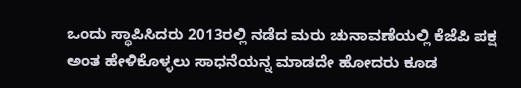ಒಂದು ಸ್ಥಾಪಿಸಿದರು 2013ರಲ್ಲಿ ನಡೆದ ಮರು ಚುನಾವಣೆಯಲ್ಲಿ ಕೆಜೆಪಿ ಪಕ್ಷ ಅಂತ ಹೇಳಿಕೊಳ್ಳಲು ಸಾಧನೆಯನ್ನ ಮಾಡದೇ ಹೋದರು ಕೂಡ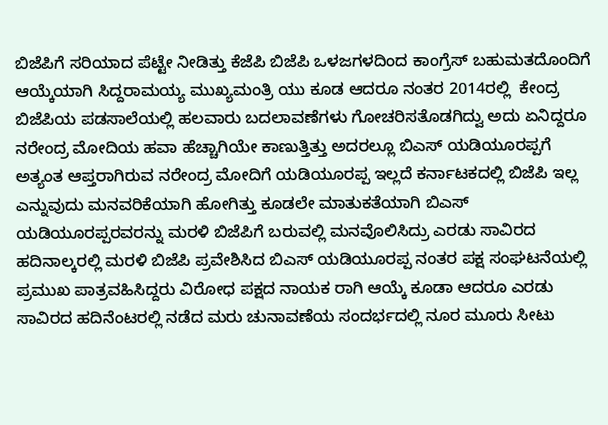ಬಿಜೆಪಿಗೆ ಸರಿಯಾದ ಪೆಟ್ಟೇ ನೀಡಿತ್ತು ಕೆಜೆಪಿ ಬಿಜೆಪಿ ಒಳಜಗಳದಿಂದ ಕಾಂಗ್ರೆಸ್ ಬಹುಮತದೊಂದಿಗೆ ಆಯ್ಕೆಯಾಗಿ ಸಿದ್ದರಾಮಯ್ಯ ಮುಖ್ಯಮಂತ್ರಿ ಯು ಕೂಡ ಆದರೂ ನಂತರ 2014ರಲ್ಲಿ  ಕೇಂದ್ರ ಬಿಜೆಪಿಯ ಪಡಸಾಲೆಯಲ್ಲಿ ಹಲವಾರು ಬದಲಾವಣೆಗಳು ಗೋಚರಿಸತೊಡಗಿದ್ವು ಅದು ಏನಿದ್ದರೂ ನರೇಂದ್ರ ಮೋದಿಯ ಹವಾ ಹೆಚ್ಚಾಗಿಯೇ ಕಾಣುತ್ತಿತ್ತು ಅದರಲ್ಲೂ ಬಿಎಸ್ ಯಡಿಯೂರಪ್ಪಗೆ ಅತ್ಯಂತ ಆಪ್ತರಾಗಿರುವ ನರೇಂದ್ರ ಮೋದಿಗೆ ಯಡಿಯೂರಪ್ಪ ಇಲ್ಲದೆ ಕರ್ನಾಟಕದಲ್ಲಿ ಬಿಜೆಪಿ ಇಲ್ಲ ಎನ್ನುವುದು ಮನವರಿಕೆಯಾಗಿ ಹೋಗಿತ್ತು ಕೂಡಲೇ ಮಾತುಕತೆಯಾಗಿ ಬಿಎಸ್ ಯಡಿಯೂರಪ್ಪರವರನ್ನು ಮರಳಿ ಬಿಜೆಪಿಗೆ ಬರುವಲ್ಲಿ ಮನವೊಲಿಸಿದ್ರು ಎರಡು ಸಾವಿರದ ಹದಿನಾಲ್ಕರಲ್ಲಿ ಮರಳಿ ಬಿಜೆಪಿ ಪ್ರವೇಶಿಸಿದ ಬಿಎಸ್ ಯಡಿಯೂರಪ್ಪ ನಂತರ ಪಕ್ಷ ಸಂಘಟನೆಯಲ್ಲಿ ಪ್ರಮುಖ ಪಾತ್ರವಹಿಸಿದ್ದರು ವಿರೋಧ ಪಕ್ಷದ ನಾಯಕ ರಾಗಿ ಆಯ್ಕೆ ಕೂಡಾ ಆದರೂ ಎರಡು ಸಾವಿರದ ಹದಿನೆಂಟರಲ್ಲಿ ನಡೆದ ಮರು ಚುನಾವಣೆಯ ಸಂದರ್ಭದಲ್ಲಿ ನೂರ ಮೂರು ಸೀಟು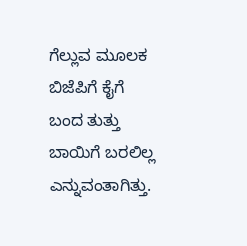ಗೆಲ್ಲುವ ಮೂಲಕ ಬಿಜೆಪಿಗೆ ಕೈಗೆ ಬಂದ ತುತ್ತು ಬಾಯಿಗೆ ಬರಲಿಲ್ಲ ಎನ್ನುವಂತಾಗಿತ್ತು.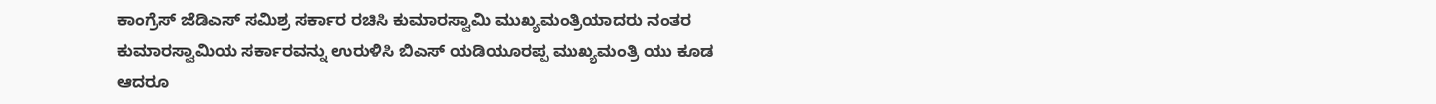ಕಾಂಗ್ರೆಸ್ ಜೆಡಿಎಸ್ ಸಮಿಶ್ರ ಸರ್ಕಾರ ರಚಿಸಿ ಕುಮಾರಸ್ವಾಮಿ ಮುಖ್ಯಮಂತ್ರಿಯಾದರು ನಂತರ ಕುಮಾರಸ್ವಾಮಿಯ ಸರ್ಕಾರವನ್ನು ಉರುಳಿಸಿ ಬಿಎಸ್ ಯಡಿಯೂರಪ್ಪ ಮುಖ್ಯಮಂತ್ರಿ ಯು ಕೂಡ ಆದರೂ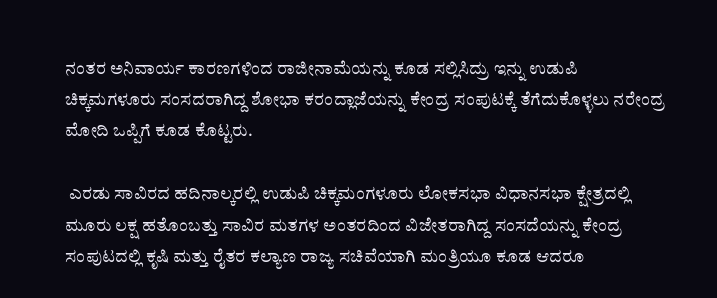ನಂತರ ಅನಿವಾರ್ಯ ಕಾರಣಗಳಿಂದ ರಾಜೀನಾಮೆಯನ್ನು ಕೂಡ ಸಲ್ಲಿಸಿದ್ರು ಇನ್ನು ಉಡುಪಿ ಚಿಕ್ಕಮಗಳೂರು ಸಂಸದರಾಗಿದ್ದ ಶೋಭಾ ಕರಂದ್ಲಾಜೆಯನ್ನು ಕೇಂದ್ರ ಸಂಪುಟಕ್ಕೆ ತೆಗೆದುಕೊಳ್ಳಲು ನರೇಂದ್ರ ಮೋದಿ ಒಪ್ಪಿಗೆ ಕೂಡ ಕೊಟ್ಟರು.

 ಎರಡು ಸಾವಿರದ ಹದಿನಾಲ್ಕರಲ್ಲಿ ಉಡುಪಿ ಚಿಕ್ಕಮಂಗಳೂರು ಲೋಕಸಭಾ ವಿಧಾನಸಭಾ ಕ್ಷೇತ್ರದಲ್ಲಿ ಮೂರು ಲಕ್ಷ ಹತೊಂಬತ್ತು ಸಾವಿರ ಮತಗಳ ಅಂತರದಿಂದ ವಿಜೇತರಾಗಿದ್ದ ಸಂಸದೆಯನ್ನು ಕೇಂದ್ರ ಸಂಪುಟದಲ್ಲಿ ಕೃಷಿ ಮತ್ತು ರೈತರ ಕಲ್ಯಾಣ ರಾಜ್ಯ ಸಚಿವೆಯಾಗಿ ಮಂತ್ರಿಯೂ ಕೂಡ ಆದರೂ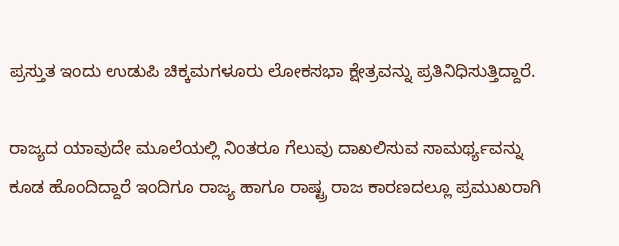ಪ್ರಸ್ತುತ ಇಂದು ಉಡುಪಿ ಚಿಕ್ಕಮಗಳೂರು ಲೋಕಸಭಾ ಕ್ಷೇತ್ರವನ್ನು ಪ್ರತಿನಿಧಿಸುತ್ತಿದ್ದಾರೆ.

ರಾಜ್ಯದ ಯಾವುದೇ ಮೂಲೆಯಲ್ಲಿ ನಿಂತರೂ ಗೆಲುವು ದಾಖಲಿಸುವ ಸಾಮರ್ಥ್ಯವನ್ನು ಕೂಡ ಹೊಂದಿದ್ದಾರೆ ಇಂದಿಗೂ ರಾಜ್ಯ ಹಾಗೂ ರಾಷ್ಟ್ರ ರಾಜ ಕಾರಣದಲ್ಲೂ ಪ್ರಮುಖರಾಗಿ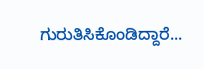ಗುರುತಿಸಿಕೊಂಡಿದ್ದಾರೆ...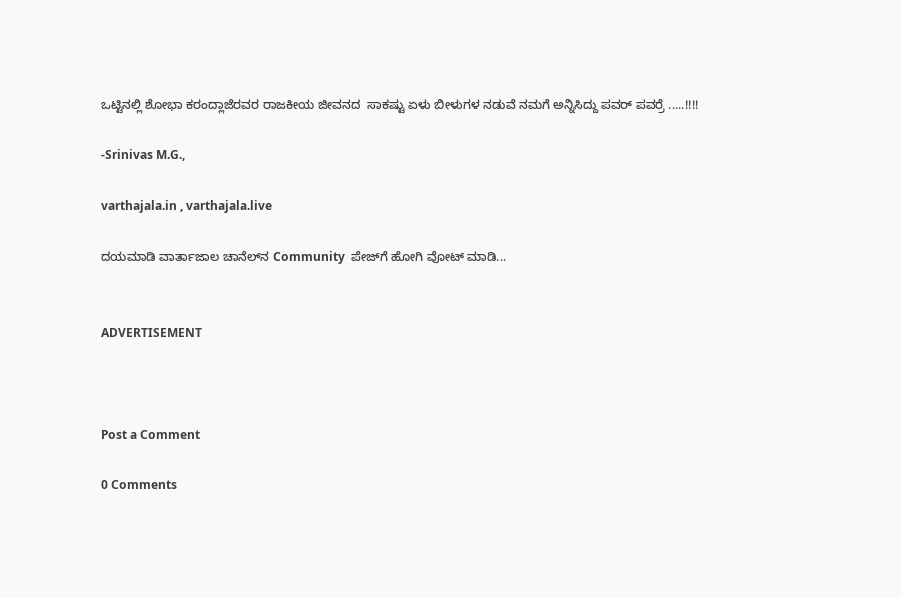ಒಟ್ಟಿನಲ್ಲಿ ಶೋಭಾ ಕರಂದ್ಲಾಜೆರವರ ರಾಜಕೀಯ ಜೀವನದ  ಸಾಕಷ್ಟು ಏಳು ಬೀಳುಗಳ ನಡುವೆ ನಮಗೆ ಅನ್ನಿಸಿದ್ದು ಪವರ್ ಪವರ್ರೆ .....!!!!

-Srinivas M.G.,

varthajala.in , varthajala.live

ದಯಮಾಡಿ ವಾರ್ತಾಜಾಲ ಚಾನೆಲ್‌ನ Community  ಪೇಜ್‌ಗೆ ಹೋಗಿ ವೋಟ್ ಮಾಡಿ...


ADVERTISEMENT



Post a Comment

0 Comments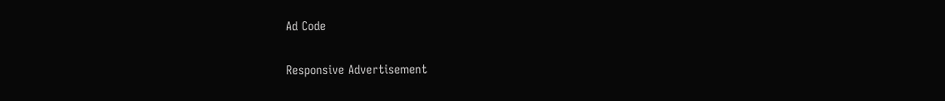Ad Code

Responsive Advertisement